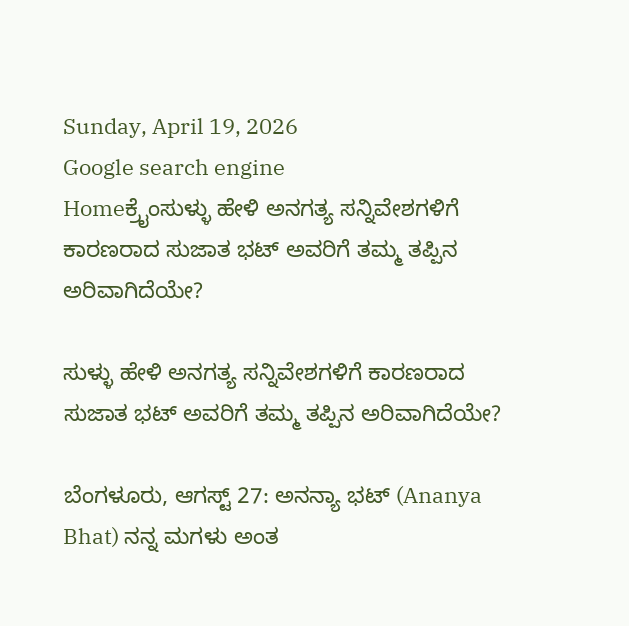Sunday, April 19, 2026
Google search engine
Homeಕ್ರೈಂಸುಳ್ಳು ಹೇಳಿ ಅನಗತ್ಯ ಸನ್ನಿವೇಶಗಳಿಗೆ ಕಾರಣರಾದ ಸುಜಾತ ಭಟ್ ಅವರಿಗೆ ತಮ್ಮ ತಪ್ಪಿನ ಅರಿವಾಗಿದೆಯೇ?

ಸುಳ್ಳು ಹೇಳಿ ಅನಗತ್ಯ ಸನ್ನಿವೇಶಗಳಿಗೆ ಕಾರಣರಾದ ಸುಜಾತ ಭಟ್ ಅವರಿಗೆ ತಮ್ಮ ತಪ್ಪಿನ ಅರಿವಾಗಿದೆಯೇ?

ಬೆಂಗಳೂರು, ಆಗಸ್ಟ್ 27: ಅನನ್ಯಾ ಭಟ್ (Ananya Bhat) ನನ್ನ ಮಗಳು ಅಂತ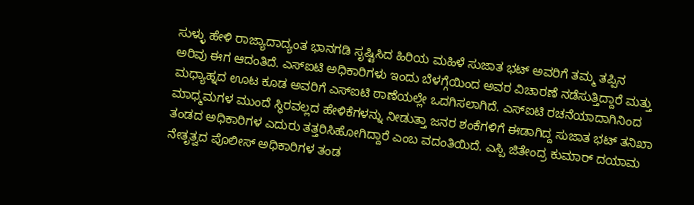ಸುಳ್ಳು ಹೇಳಿ ರಾಜ್ಯಾದಾದ್ಯಂತ ಭಾನಗಡಿ ಸೃಷ್ಟಿಸಿದ ಹಿರಿಯ ಮಹಿಳೆ ಸುಜಾತ ಭಟ್ ಅವರಿಗೆ ತಮ್ಮ ತಪ್ಪಿನ ಅರಿವು ಈಗ ಆದಂತಿದೆ. ಎಸ್ಐಟಿ ಅಧಿಕಾರಿಗಳು ಇಂದು ಬೆಳಗ್ಗೆಯಿಂದ ಅವರ ವಿಚಾರಣೆ ನಡೆಸುತ್ತಿದ್ದಾರೆ ಮತ್ತು ಮಧ್ಯಾಹ್ನದ ಊಟ ಕೂಡ ಅವರಿಗೆ ಎಸ್ಐಟಿ ಠಾಣೆಯಲ್ಲೇ ಒದಗಿಸಲಾಗಿದೆ. ಎಸ್ಐಟಿ ರಚನೆಯಾದಾಗಿನಿಂದ ಮಾಧ್ಮಮಗಳ ಮುಂದೆ ಸ್ಥಿರವಲ್ಲದ ಹೇಳಿಕೆಗಳನ್ನು ನೀಡುತ್ತಾ ಜನರ ಶಂಕೆಗಳಿಗೆ ಈಡಾಗಿದ್ದ ಸುಜಾತ ಭಟ್ ತನಿಖಾ ತಂಡದ ಅಧಿಕಾರಿಗಳ ಎದುರು ತತ್ತರಿಸಿಹೋಗಿದ್ದಾರೆ ಎಂಬ ವದಂತಿಯಿದೆ. ಎಸ್ಪಿ ಜಿತೇಂದ್ರ ಕುಮಾರ್ ದಯಾಮ ನೇತೃತ್ವದ ಪೊಲೀಸ್ ಅಧಿಕಾರಿಗಳ ತಂಡ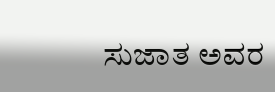ಸುಜಾತ ಅವರ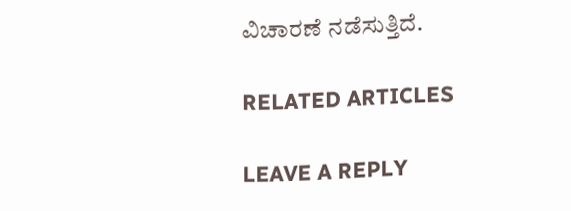ವಿಚಾರಣೆ ನಡೆಸುತ್ತಿದೆ.

RELATED ARTICLES

LEAVE A REPLY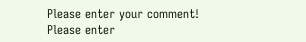Please enter your comment!
Please enter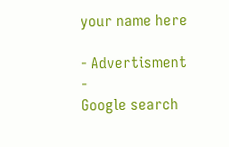your name here

- Advertisment -
Google search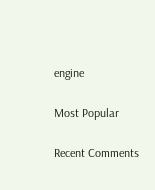engine

Most Popular

Recent Comments